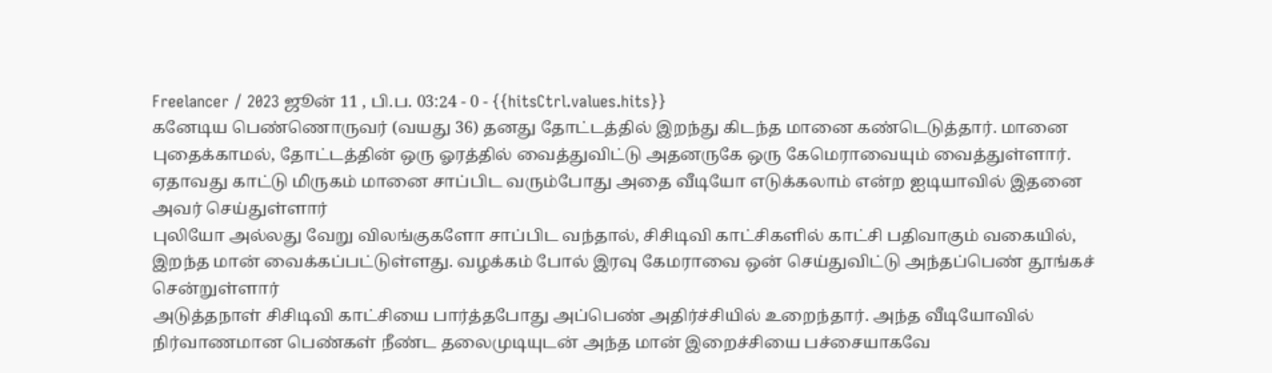Freelancer / 2023 ஜூன் 11 , பி.ப. 03:24 - 0 - {{hitsCtrl.values.hits}}
கனேடிய பெண்ணொருவர் (வயது 36) தனது தோட்டத்தில் இறந்து கிடந்த மானை கண்டெடுத்தார். மானை புதைக்காமல், தோட்டத்தின் ஒரு ஓரத்தில் வைத்துவிட்டு அதனருகே ஒரு கேமெராவையும் வைத்துள்ளார். ஏதாவது காட்டு மிருகம் மானை சாப்பிட வரும்போது அதை வீடியோ எடுக்கலாம் என்ற ஐடியாவில் இதனை அவர் செய்துள்ளார்
புலியோ அல்லது வேறு விலங்குகளோ சாப்பிட வந்தால், சிசிடிவி காட்சிகளில் காட்சி பதிவாகும் வகையில், இறந்த மான் வைக்கப்பட்டுள்ளது. வழக்கம் போல் இரவு கேமராவை ஒன் செய்துவிட்டு அந்தப்பெண் தூங்கச் சென்றுள்ளார்
அடுத்தநாள் சிசிடிவி காட்சியை பார்த்தபோது அப்பெண் அதிர்ச்சியில் உறைந்தார். அந்த வீடியோவில் நிர்வாணமான பெண்கள் நீண்ட தலைமுடியுடன் அந்த மான் இறைச்சியை பச்சையாகவே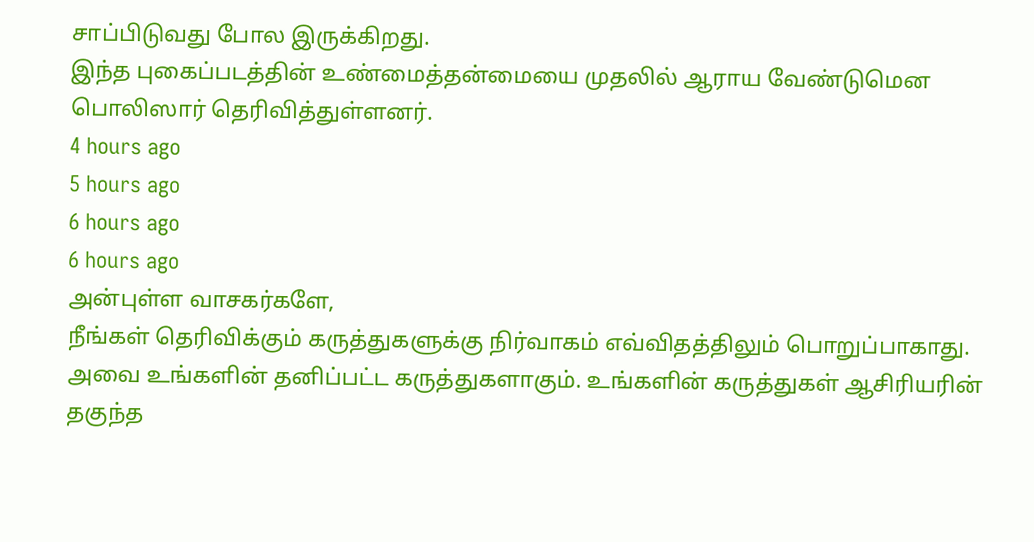சாப்பிடுவது போல இருக்கிறது.
இந்த புகைப்படத்தின் உண்மைத்தன்மையை முதலில் ஆராய வேண்டுமென பொலிஸார் தெரிவித்துள்ளனர்.
4 hours ago
5 hours ago
6 hours ago
6 hours ago
அன்புள்ள வாசகர்களே,
நீங்கள் தெரிவிக்கும் கருத்துகளுக்கு நிர்வாகம் எவ்விதத்திலும் பொறுப்பாகாது. அவை உங்களின் தனிப்பட்ட கருத்துகளாகும். உங்களின் கருத்துகள் ஆசிரியரின் தகுந்த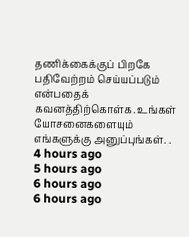தணிக்கைக்குப் பிறகே பதிவேற்றம் செய்யப்படும் என்பதைக் கவனத்திற்கொள்க. உங்கள் யோசனைகளையும் எங்களுக்கு அனுப்புங்கள். .
4 hours ago
5 hours ago
6 hours ago
6 hours ago